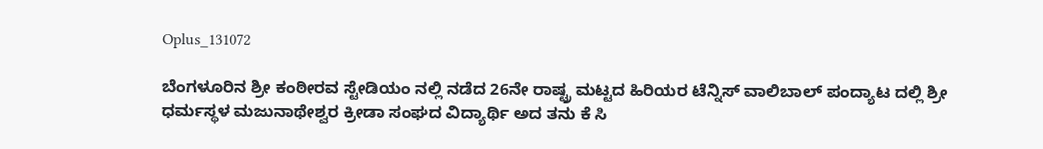Oplus_131072

ಬೆಂಗಳೂರಿನ ಶ್ರೀ ಕಂಠೀರವ ಸ್ಟೇಡಿಯಂ ನಲ್ಲಿ ನಡೆದ 26ನೇ ರಾಷ್ಟ್ರ ಮಟ್ಟದ ಹಿರಿಯರ ಟೆನ್ನಿಸ್ ವಾಲಿಬಾಲ್ ಪಂದ್ಯಾಟ ದಲ್ಲಿ ಶ್ರೀ ಧರ್ಮಸ್ಥಳ ಮಜುನಾಥೇಶ್ವರ ಕ್ರೀಡಾ ಸಂಘದ ವಿದ್ಯಾರ್ಥಿ ಅದ ತನು ಕೆ ಸಿ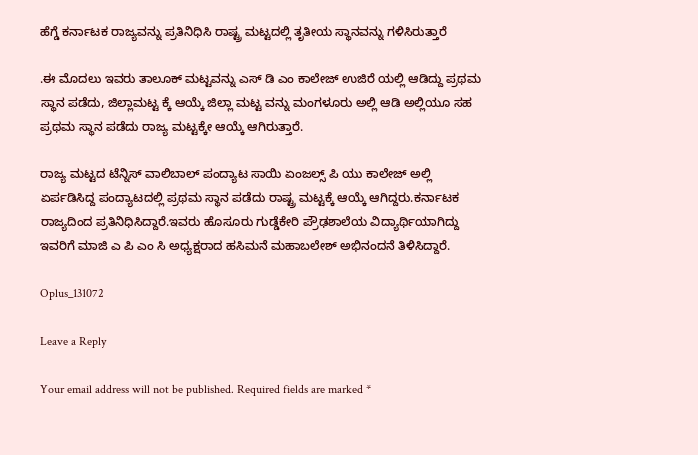ಹೆಗ್ಡೆ ಕರ್ನಾಟಕ ರಾಜ್ಯವನ್ನು ಪ್ರತಿನಿಧಿಸಿ ರಾಷ್ಟ್ರ ಮಟ್ಟದಲ್ಲಿ ತೃತೀಯ ಸ್ಥಾನವನ್ನು ಗಳಿಸಿರುತ್ತಾರೆ

.ಈ ಮೊದಲು ಇವರು ತಾಲೂಕ್ ಮಟ್ಟವನ್ನು ಎಸ್ ಡಿ ಎಂ ಕಾಲೇಜ್ ಉಜಿರೆ ಯಲ್ಲಿ ಆಡಿದ್ದು ಪ್ರಥಮ ಸ್ಥಾನ ಪಡೆದು, ಜಿಲ್ಲಾಮಟ್ಟ ಕ್ಕೆ ಆಯ್ಕೆ ಜಿಲ್ಲಾ ಮಟ್ಟ ವನ್ನು ಮಂಗಳೂರು ಅಲ್ಲಿ ಆಡಿ ಅಲ್ಲಿಯೂ ಸಹ ಪ್ರಥಮ ಸ್ಥಾನ ಪಡೆದು ರಾಜ್ಯ ಮಟ್ಟಕ್ಕೇ ಆಯ್ಕೆ ಆಗಿರುತ್ತಾರೆ.

ರಾಜ್ಯ ಮಟ್ಟದ ಟೆನ್ನಿಸ್ ವಾಲಿಬಾಲ್ ಪಂದ್ಯಾಟ ಸಾಯಿ ಏಂಜಲ್ಸ್ ಪಿ ಯು ಕಾಲೇಜ್ ಅಲ್ಲಿ ಏರ್ಪಡಿಸಿದ್ದ ಪಂದ್ಯಾಟದಲ್ಲಿ ಪ್ರಥಮ ಸ್ಥಾನ ಪಡೆದು ರಾಷ್ಟ್ರ ಮಟ್ಟಕ್ಕೆ ಆಯ್ಕೆ ಆಗಿದ್ದರು.ಕರ್ನಾಟಕ ರಾಜ್ಯದಿಂದ ಪ್ರತಿನಿಧಿಸಿದ್ದಾರೆ.ಇವರು ಹೊಸೂರು ಗುಡ್ಡೆಕೇರಿ ಪ್ರೌಢಶಾಲೆಯ ವಿದ್ಯಾರ್ಥಿಯಾಗಿದ್ದು ಇವರಿಗೆ ಮಾಜಿ ಎ ಪಿ ಎಂ ಸಿ ಅಧ್ಯಕ್ಷರಾದ ಹಸಿಮನೆ ಮಹಾಬಲೇಶ್ ಅಭಿನಂದನೆ ತಿಳಿಸಿದ್ದಾರೆ.

Oplus_131072

Leave a Reply

Your email address will not be published. Required fields are marked *